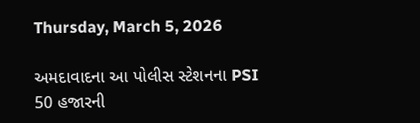Thursday, March 5, 2026

અમદાવાદના આ પોલીસ સ્ટેશનના PSI 50 હજારની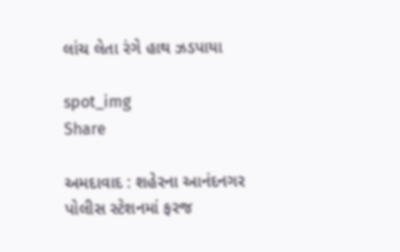લાંચ લેતા રંગે હાથ ઝડપાયા

spot_img
Share

અમદાવાદ : શહેરના આનંદનગર પોલીસ સ્ટેશનમાં ફરજ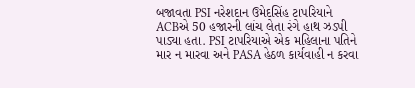બજાવતા PSI નરેશદાન ઉમેદસિંહ ટાપરિયાને ACBએ 50 હજારની લાંચ લેતા રંગે હાથ ઝડપી પાડ્યા હતા. PSI ટાપરિયાએ એક મહિલાના પતિને માર ન મારવા અને PASA હેઠળ કાર્યવાહી ન કરવા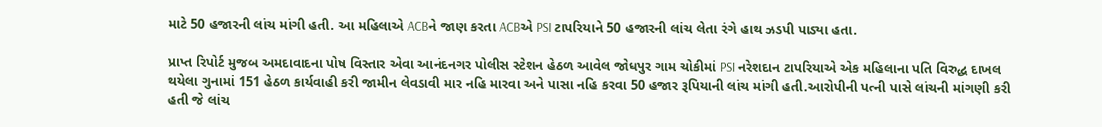માટે 50 હજારની લાંચ માંગી હતી. આ મહિલાએ ACBને જાણ કરતા ACBએ PSI ટાપરિયાને 50 હજારની લાંચ લેતા રંગે હાથ ઝડપી પાડ્યા હતા.

પ્રાપ્ત રિપોર્ટ મુજબ અમદાવાદના પોષ વિસ્તાર એવા આનંદનગર પોલીસ સ્ટેશન હેઠળ આવેલ જોધપુર ગામ ચોકીમાં PSI નરેશદાન ટાપરિયાએ એક મહિલાના પતિ વિરુદ્ધ દાખલ થયેલા ગુનામાં 151 હેઠળ કાર્યવાહી કરી જામીન લેવડાવી માર નહિ મારવા અને પાસા નહિ કરવા 50 હજાર રૂપિયાની લાંચ માંગી હતી.આરોપીની પત્ની પાસે લાંચની માંગણી કરી હતી જે લાંચ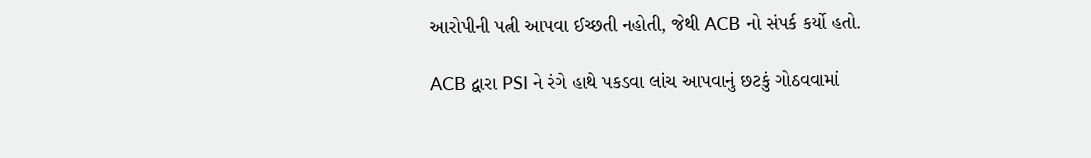આરોપીની પત્ની આપવા ઈચ્છતી નહોતી, જેથી ACB નો સંપર્ક કર્યો હતો.

ACB દ્વારા PSI ને રંગે હાથે પકડવા લાંચ આપવાનું છટકું ગોઠવવામાં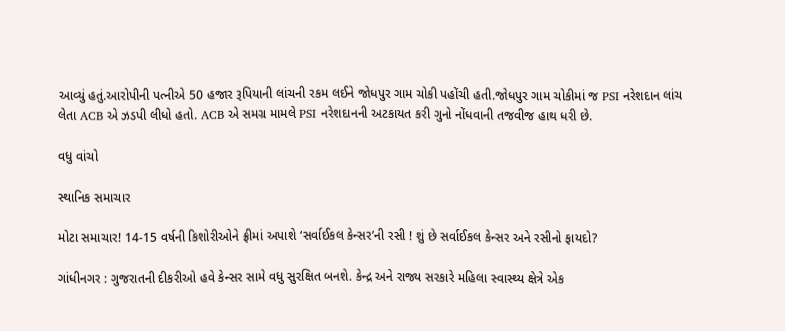આવ્યું હતું.આરોપીની પત્નીએ 50 હજાર રૂપિયાની લાંચની રકમ લઈને જોધપુર ગામ ચોકી પહોંચી હતી.જોધપુર ગામ ચોકીમાં જ PSI નરેશદાન લાંચ લેતા ACB એ ઝડપી લીધો હતો. ACB એ સમગ્ર મામલે PSI નરેશદાનની અટકાયત કરી ગુનો નોંધવાની તજવીજ હાથ ધરી છે.

વધુ વાંચો

સ્થાનિક સમાચાર

મોટા સમાચાર! 14-15 વર્ષની કિશોરીઓને ફ્રીમાં અપાશે ‘સર્વાઈકલ કેન્સર’ની રસી ! શું છે સર્વાઈકલ કેન્સર અને રસીનો ફાયદો?

ગાંધીનગર : ગુજરાતની દીકરીઓ હવે કેન્સર સામે વધુ સુરક્ષિત બનશે. કેન્દ્ર અને રાજ્ય સરકારે મહિલા સ્વાસ્થ્ય ક્ષેત્રે એક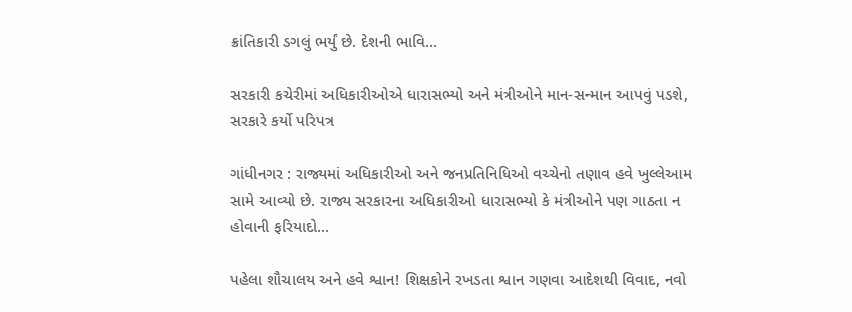ક્રાંતિકારી ડગલું ભર્યું છે. દેશની ભાવિ...

સરકારી કચેરીમાં અધિકારીઓએ ધારાસભ્યો અને મંત્રીઓને માન-સન્માન આપવું પડશે, સરકારે કર્યો પરિપત્ર

ગાંધીનગર : રાજ્યમાં અધિકારીઓ અને જનપ્રતિનિધિઓ વચ્ચેનો તણાવ હવે ખુલ્લેઆમ સામે આવ્યો છે. રાજ્ય સરકારના અધિકારીઓ ધારાસભ્યો કે મંત્રીઓને પણ ગાઠતા ન હોવાની ફરિયાદો...

પહેલા શૌચાલય અને હવે શ્વાન! શિક્ષકોને રખડતા શ્વાન ગણવા આદેશથી વિવાદ, નવો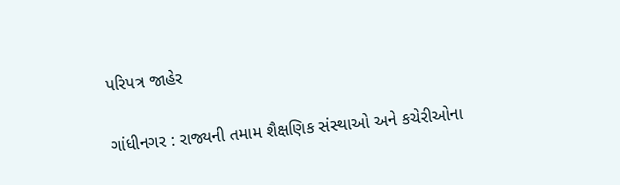પરિપત્ર જાહેર

ગાંધીનગર : રાજ્યની તમામ શૈક્ષણિક સંસ્થાઓ અને કચેરીઓના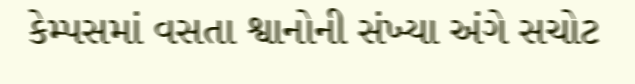કેમ્પસમાં વસતા શ્વાનોની સંખ્યા અંગે સચોટ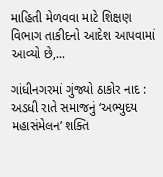માહિતી મેળવવા માટે શિક્ષણ વિભાગ તાકીદનો આદેશ આપવામાં આવ્યો છે,...

ગાંધીનગરમાં ગુંજ્યો ઠાકોર નાદ : અડધી રાતે સમાજનું ‘અભ્યુદય મહાસંમેલન’ શક્તિ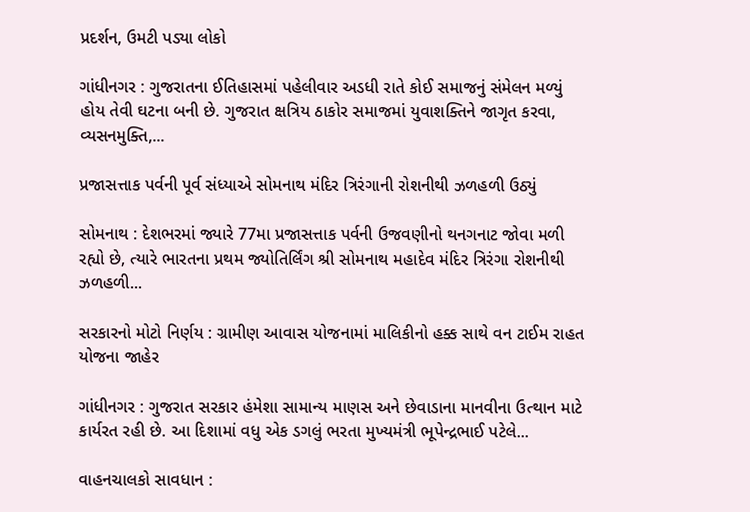પ્રદર્શન, ઉમટી પડ્યા લોકો

ગાંધીનગર : ગુજરાતના ઈતિહાસમાં પહેલીવાર અડધી રાતે કોઈ સમાજનું સંમેલન મળ્યું હોય તેવી ઘટના બની છે. ગુજરાત ક્ષત્રિય ઠાકોર સમાજમાં યુવાશક્તિને જાગૃત કરવા, વ્યસનમુક્તિ,...

પ્રજાસત્તાક પર્વની પૂર્વ સંધ્યાએ સોમનાથ મંદિર ત્રિરંગાની રોશનીથી ઝળહળી ઉઠ્યું

સોમનાથ : દેશભરમાં જ્યારે 77મા પ્રજાસત્તાક પર્વની ઉજવણીનો થનગનાટ જોવા મળી રહ્યો છે, ત્યારે ભારતના પ્રથમ જ્યોતિર્લિંગ શ્રી સોમનાથ મહાદેવ મંદિર ત્રિરંગા રોશનીથી ઝળહળી...

સરકારનો મોટો નિર્ણય : ગ્રામીણ આવાસ યોજનામાં માલિકીનો હક્ક સાથે વન ટાઈમ રાહત યોજના જાહેર

ગાંધીનગર : ગુજરાત સરકાર હંમેશા સામાન્ય માણસ અને છેવાડાના માનવીના ઉત્થાન માટે કાર્યરત રહી છે. આ દિશામાં વધુ એક ડગલું ભરતા મુખ્યમંત્રી ભૂપેન્દ્રભાઈ પટેલે...

વાહનચાલકો સાવધાન :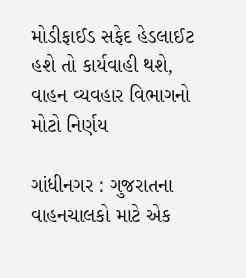મોડીફાઈડ સફેદ હેડલાઈટ હશે તો કાર્યવાહી થશે, વાહન વ્યવહાર વિભાગનો મોટો નિર્ણય

ગાંધીનગર : ગુજરાતના વાહનચાલકો માટે એક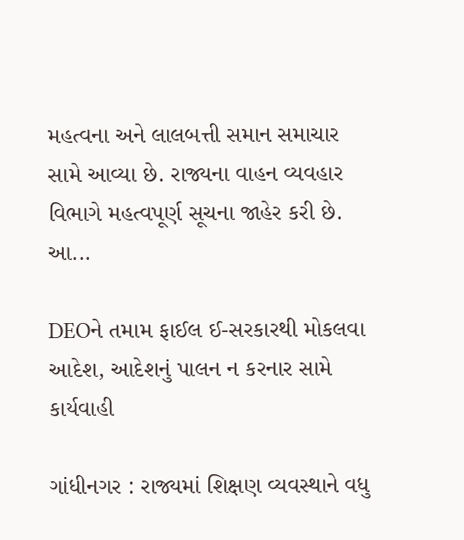મહત્વના અને લાલબત્તી સમાન સમાચાર સામે આવ્યા છે. રાજ્યના વાહન વ્યવહાર વિભાગે મહત્વપૂર્ણ સૂચના જાહેર કરી છે. આ...

DEOને તમામ ફાઈલ ઈ-સરકારથી મોકલવા આદેશ, આદેશનું પાલન ન કરનાર સામે કાર્યવાહી

ગાંધીનગર : રાજ્યમાં શિક્ષણ વ્યવસ્થાને વધુ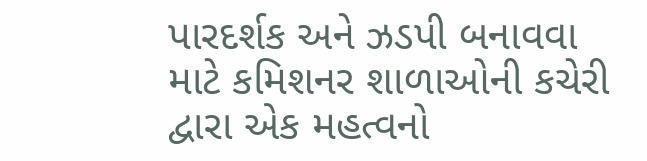પારદર્શક અને ઝડપી બનાવવા માટે કમિશનર શાળાઓની કચેરી દ્વારા એક મહત્વનો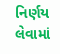નિર્ણય લેવામાં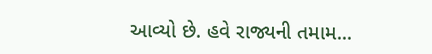આવ્યો છે. હવે રાજ્યની તમામ...